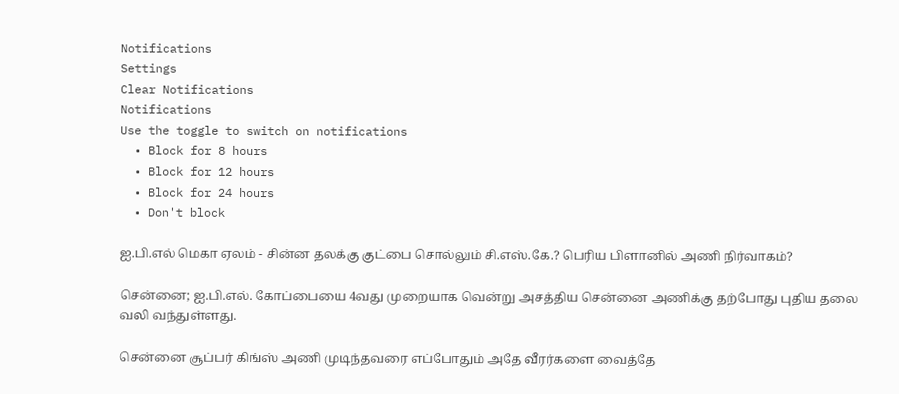Notifications
Settings
Clear Notifications
Notifications
Use the toggle to switch on notifications
  • Block for 8 hours
  • Block for 12 hours
  • Block for 24 hours
  • Don't block

ஐ.பி.எல் மெகா ஏலம் - சின்ன தலக்கு குட்பை சொல்லும் சி.எஸ்.கே.? பெரிய பிளானில் அணி நிர்வாகம்?

சென்னை; ஐ.பி.எல். கோப்பையை 4வது முறையாக வென்று அசத்திய சென்னை அணிக்கு தற்போது புதிய தலை வலி வந்துள்ளது.

சென்னை சூப்பர் கிங்ஸ் அணி முடிந்தவரை எப்போதும் அதே வீரர்களை வைத்தே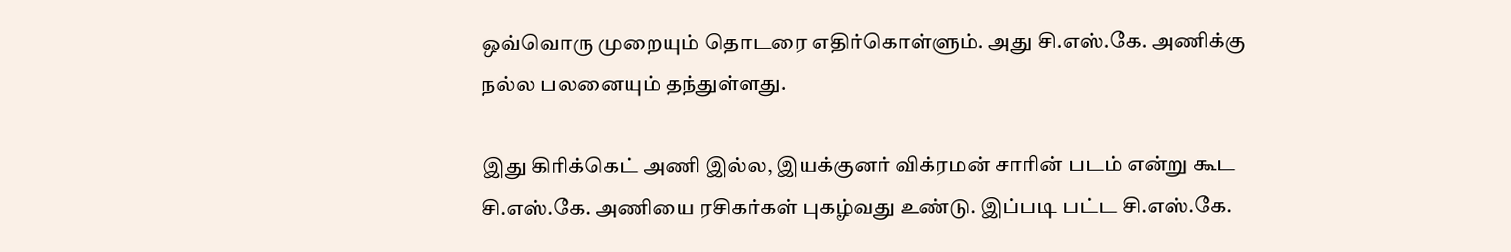ஒவ்வொரு முறையும் தொடரை எதிர்கொள்ளும். அது சி.எஸ்.கே. அணிக்கு நல்ல பலனையும் தந்துள்ளது.

இது கிரிக்கெட் அணி இல்ல, இயக்குனர் விக்ரமன் சாரின் படம் என்று கூட சி.எஸ்.கே. அணியை ரசிகர்கள் புகழ்வது உண்டு. இப்படி பட்ட சி.எஸ்.கே.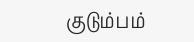குடும்பம்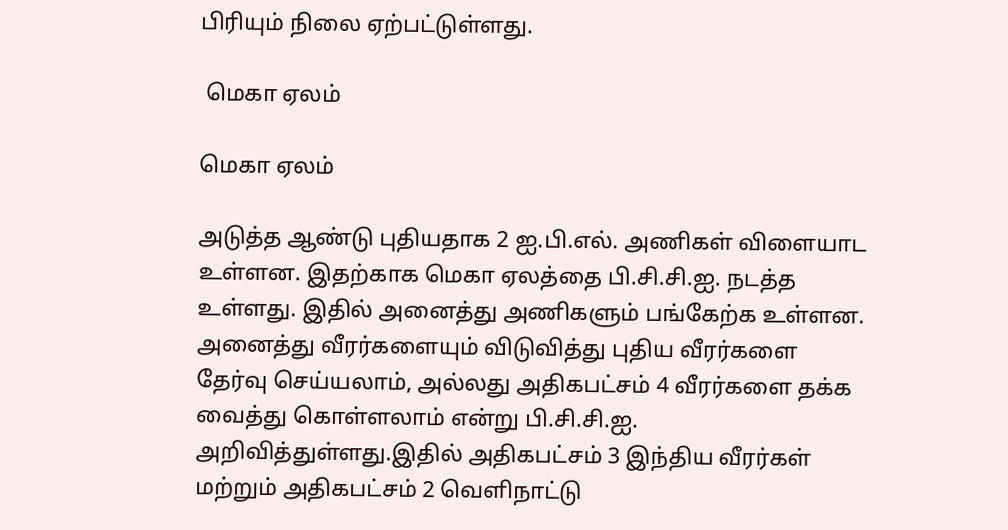பிரியும் நிலை ஏற்பட்டுள்ளது.

 மெகா ஏலம்

மெகா ஏலம்

அடுத்த ஆண்டு புதியதாக 2 ஐ.பி.எல். அணிகள் விளையாட உள்ளன. இதற்காக மெகா ஏலத்தை பி.சி.சி.ஐ. நடத்த உள்ளது. இதில் அனைத்து அணிகளும் பங்கேற்க உள்ளன. அனைத்து வீரர்களையும் விடுவித்து புதிய வீரர்களை தேர்வு செய்யலாம், அல்லது அதிகபட்சம் 4 வீரர்களை தக்க வைத்து கொள்ளலாம் என்று பி.சி.சி.ஐ. அறிவித்துள்ளது.இதில் அதிகபட்சம் 3 இந்திய வீரர்கள் மற்றும் அதிகபட்சம் 2 வெளிநாட்டு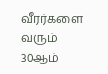வீரர்களை வரும் 30ஆம்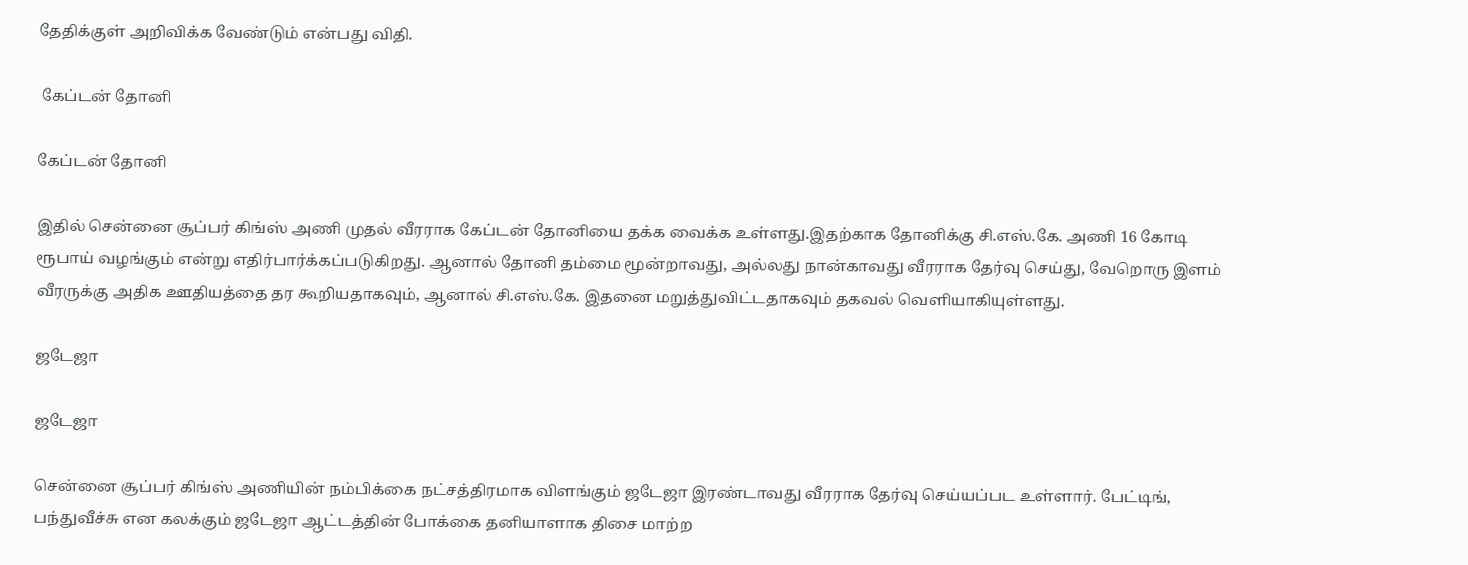தேதிக்குள் அறிவிக்க வேண்டும் என்பது விதி.

 கேப்டன் தோனி

கேப்டன் தோனி

இதில் சென்னை சூப்பர் கிங்ஸ் அணி முதல் வீரராக கேப்டன் தோனியை தக்க வைக்க உள்ளது.இதற்காக தோனிக்கு சி.எஸ்.கே. அணி 16 கோடி ரூபாய் வழங்கும் என்று எதிர்பார்க்கப்படுகிறது. ஆனால் தோனி தம்மை மூன்றாவது, அல்லது நான்காவது வீரராக தேர்வு செய்து, வேறொரு இளம் வீரருக்கு அதிக ஊதியத்தை தர கூறியதாகவும், ஆனால் சி.எஸ்.கே. இதனை மறுத்துவிட்டதாகவும் தகவல் வெளியாகியுள்ளது.

ஜடேஜா

ஜடேஜா

சென்னை சூப்பர் கிங்ஸ் அணியின் நம்பிக்கை நட்சத்திரமாக விளங்கும் ஜடேஜா இரண்டாவது வீரராக தேர்வு செய்யப்பட உள்ளார். பேட்டிங், பந்துவீச்சு என கலக்கும் ஜடேஜா ஆட்டத்தின் போக்கை தனியாளாக திசை மாற்ற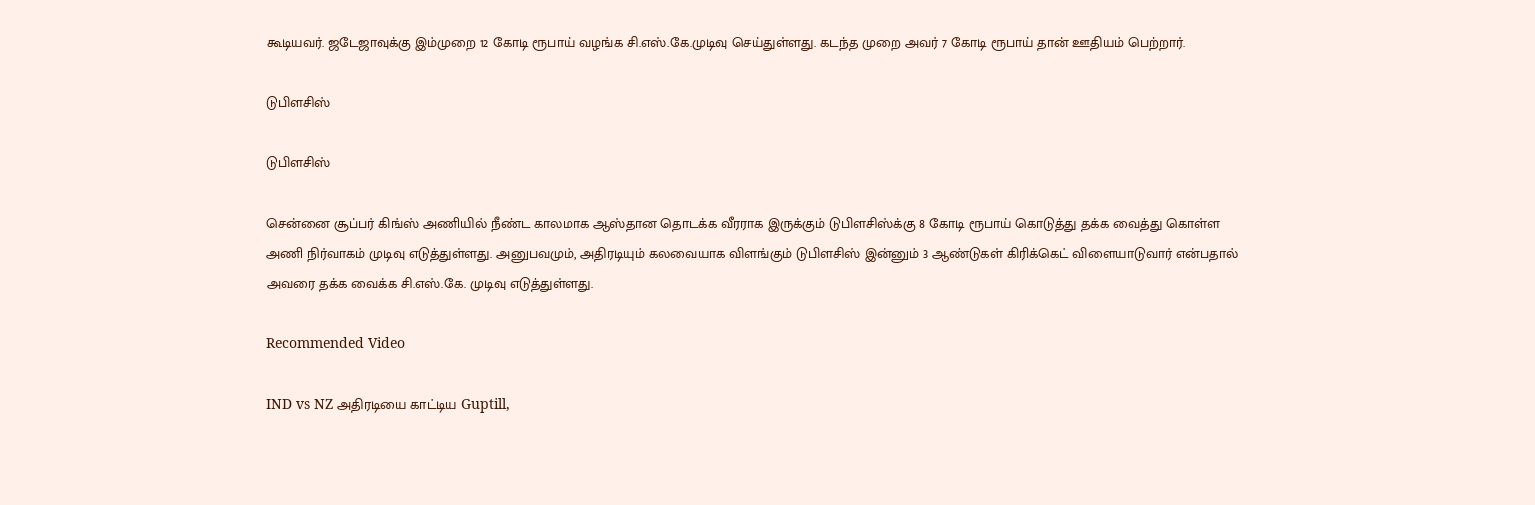கூடியவர். ஜடேஜாவுக்கு இம்முறை 12 கோடி ரூபாய் வழங்க சி.எஸ்.கே.முடிவு செய்துள்ளது. கடந்த முறை அவர் 7 கோடி ரூபாய் தான் ஊதியம் பெற்றார்.

டுபிளசிஸ்

டுபிளசிஸ்

சென்னை சூப்பர் கிங்ஸ் அணியில் நீண்ட காலமாக ஆஸ்தான தொடக்க வீரராக இருக்கும் டுபிளசிஸ்க்கு 8 கோடி ரூபாய் கொடுத்து தக்க வைத்து கொள்ள அணி நிர்வாகம் முடிவு எடுத்துள்ளது. அனுபவமும், அதிரடியும் கலவையாக விளங்கும் டுபிளசிஸ் இன்னும் 3 ஆண்டுகள் கிரிக்கெட் விளையாடுவார் என்பதால் அவரை தக்க வைக்க சி.எஸ்.கே. முடிவு எடுத்துள்ளது.

Recommended Video

IND vs NZ அதிரடியை காட்டிய Guptill,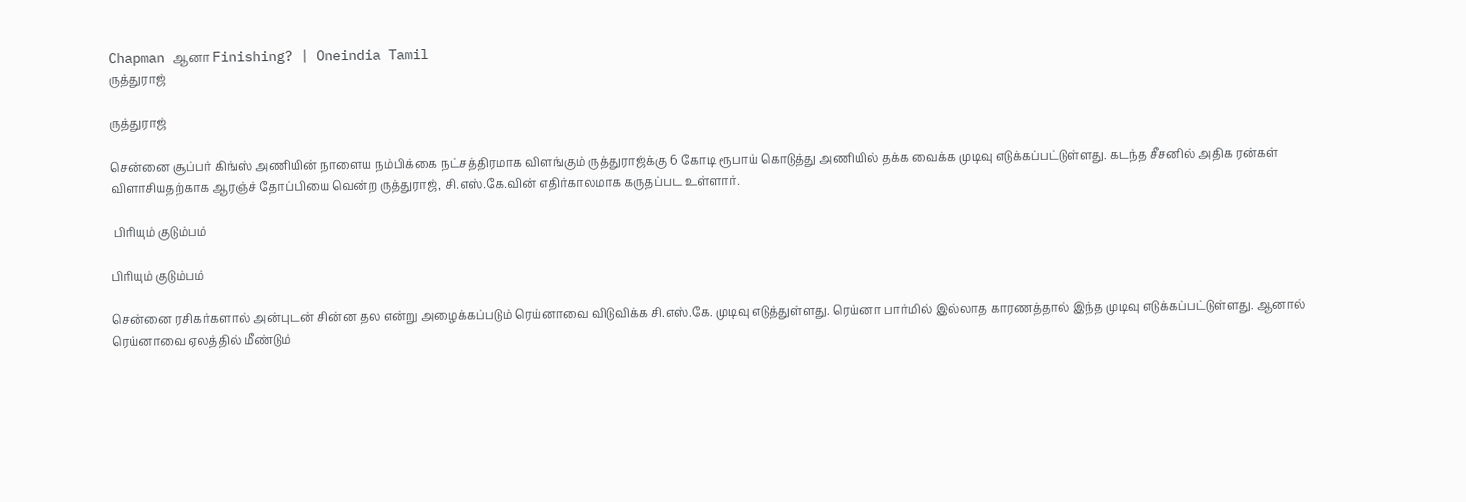Chapman ஆனா Finishing? | Oneindia Tamil
ருத்துராஜ்

ருத்துராஜ்

சென்னை சூப்பர் கிங்ஸ் அணியின் நாளைய நம்பிக்கை நட்சத்திரமாக விளங்கும் ருத்துராஜ்க்கு 6 கோடி ரூபாய் கொடுத்து அணியில் தக்க வைக்க முடிவு எடுக்கப்பட்டுள்ளது. கடந்த சீசனில் அதிக ரன்கள் விளாசியதற்காக ஆரஞ்ச் தோப்பியை வென்ற ருத்துராஜ், சி.எஸ்.கே.வின் எதிர்காலமாக கருதப்பட உள்ளார்.

 பிரியும் குடும்பம்

பிரியும் குடும்பம்

சென்னை ரசிகர்களால் அன்புடன் சின்ன தல என்று அழைக்கப்படும் ரெய்னாவை விடுவிக்க சி.எஸ்.கே. முடிவு எடுத்துள்ளது. ரெய்னா பார்மில் இல்லாத காரணத்தால் இந்த முடிவு எடுக்கப்பட்டுள்ளது. ஆனால் ரெய்னாவை ஏலத்தில் மீண்டும்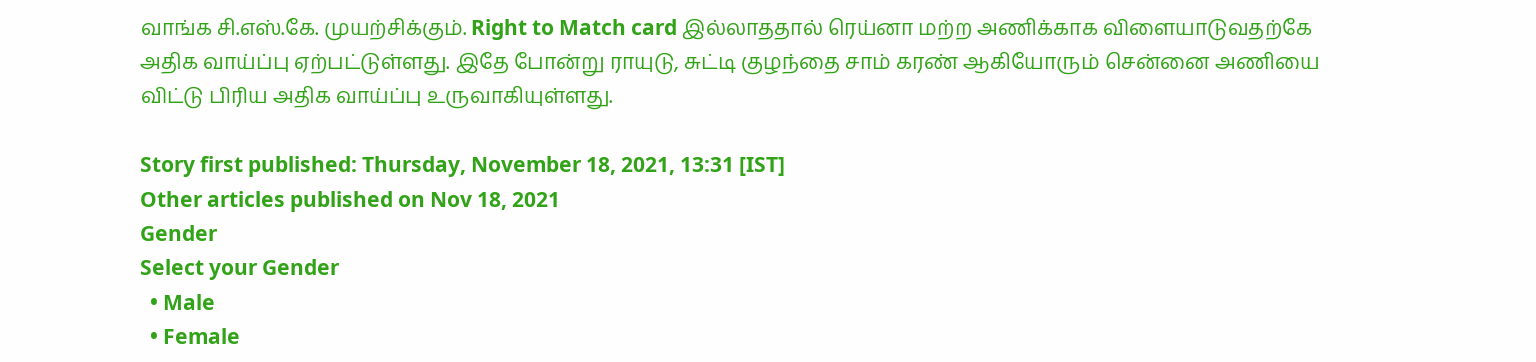வாங்க சி.எஸ்.கே. முயற்சிக்கும். Right to Match card இல்லாததால் ரெய்னா மற்ற அணிக்காக விளையாடுவதற்கே அதிக வாய்ப்பு ஏற்பட்டுள்ளது. இதே போன்று ராயுடு, சுட்டி குழந்தை சாம் கரண் ஆகியோரும் சென்னை அணியை விட்டு பிரிய அதிக வாய்ப்பு உருவாகியுள்ளது.

Story first published: Thursday, November 18, 2021, 13:31 [IST]
Other articles published on Nov 18, 2021
Gender
Select your Gender
  • Male
  • Female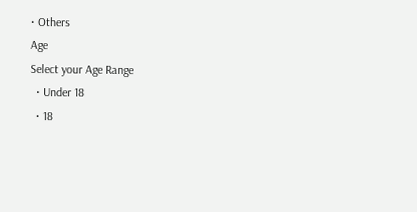• Others
Age
Select your Age Range
  • Under 18
  • 18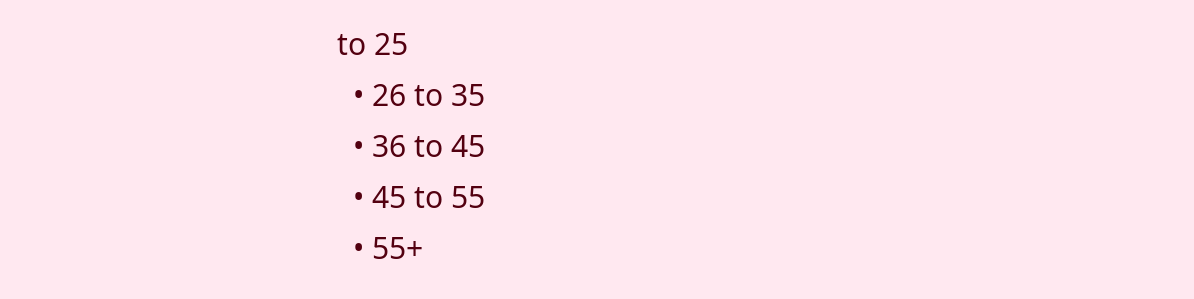to 25
  • 26 to 35
  • 36 to 45
  • 45 to 55
  • 55+